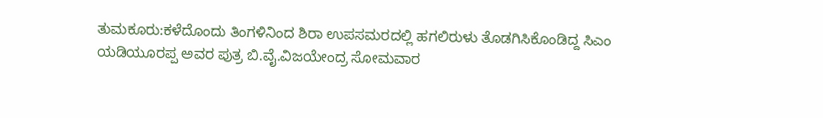ತುಮಕೂರು:ಕಳೆದೊಂದು ತಿಂಗಳಿನಿಂದ ಶಿರಾ ಉಪಸಮರದಲ್ಲಿ ಹಗಲಿರುಳು ತೊಡಗಿಸಿಕೊಂಡಿದ್ದ ಸಿಎಂ ಯಡಿಯೂರಪ್ಪ ಅವರ ಪುತ್ರ ಬಿ.ವೈ.ವಿಜಯೇಂದ್ರ ಸೋಮವಾರ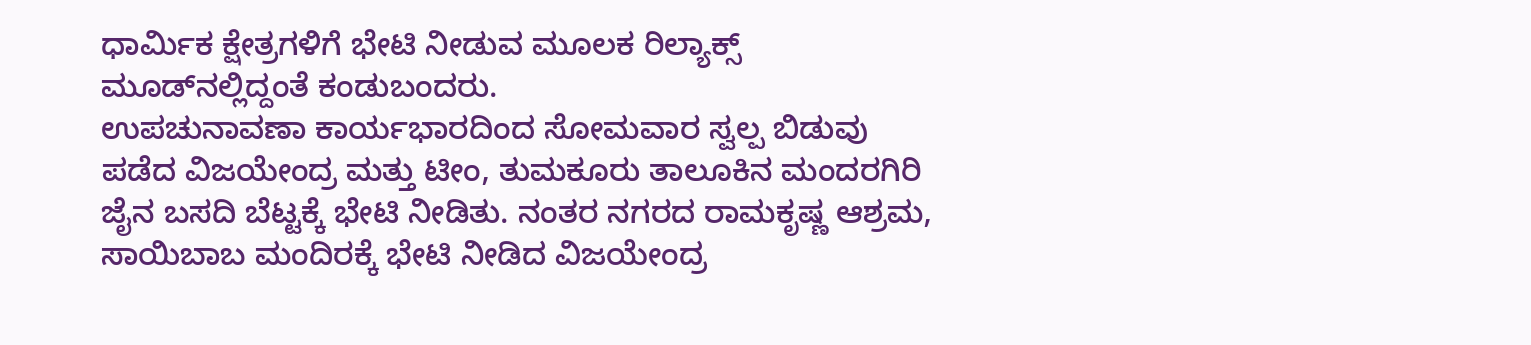ಧಾರ್ಮಿಕ ಕ್ಷೇತ್ರಗಳಿಗೆ ಭೇಟಿ ನೀಡುವ ಮೂಲಕ ರಿಲ್ಯಾಕ್ಸ್ ಮೂಡ್‌ನಲ್ಲಿದ್ದಂತೆ ಕಂಡುಬಂದರು.
ಉಪಚುನಾವಣಾ ಕಾರ್ಯಭಾರದಿಂದ ಸೋಮವಾರ ಸ್ವಲ್ಪ ಬಿಡುವು ಪಡೆದ ವಿಜಯೇಂದ್ರ ಮತ್ತು ಟೀಂ, ತುಮಕೂರು ತಾಲೂಕಿನ ಮಂದರಗಿರಿ ಜೈನ ಬಸದಿ ಬೆಟ್ಟಕ್ಕೆ ಭೇಟಿ ನೀಡಿತು. ನಂತರ ನಗರದ ರಾಮಕೃಷ್ಣ ಆಶ್ರಮ, ಸಾಯಿಬಾಬ ಮಂದಿರಕ್ಕೆ ಭೇಟಿ ನೀಡಿದ ವಿಜಯೇಂದ್ರ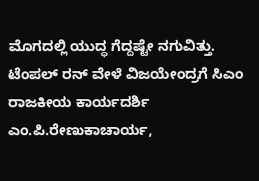ಮೊಗದಲ್ಲಿ ಯುದ್ಧ ಗೆದ್ದಷ್ಟೇ ನಗುವಿತ್ತು.
ಟೆಂಪಲ್ ರನ್ ವೇಳೆ ವಿಜಯೇಂದ್ರಗೆ ಸಿಎಂ ರಾಜಕೀಯ ಕಾರ್ಯದರ್ಶಿ ಎಂ.ಪಿ.ರೇಣುಕಾಚಾರ್ಯ,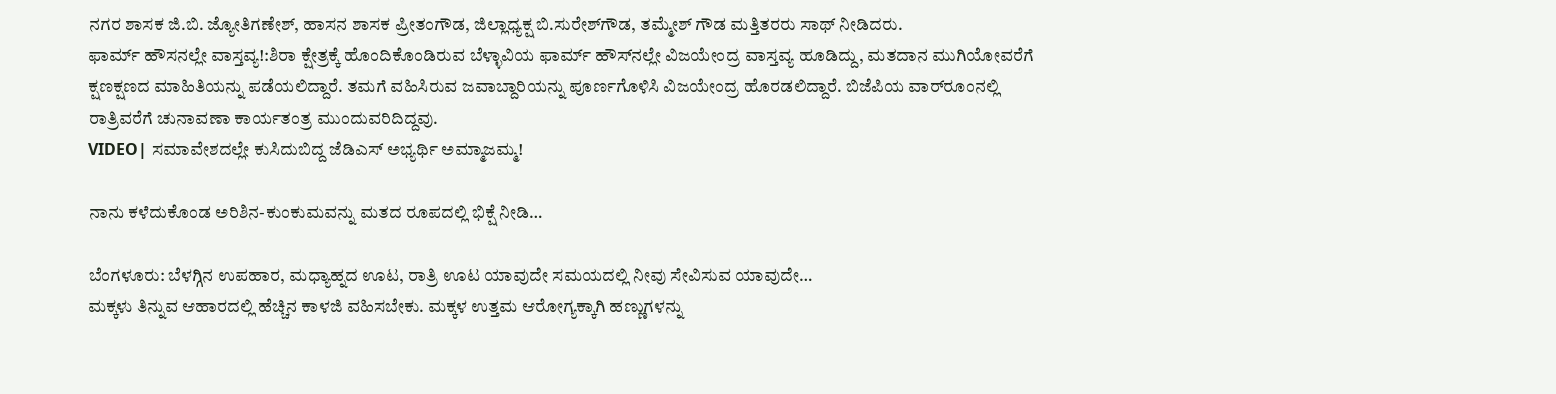ನಗರ ಶಾಸಕ ಜಿ.ಬಿ. ಜ್ಯೋತಿಗಣೇಶ್, ಹಾಸನ ಶಾಸಕ ಪ್ರೀತಂಗೌಡ, ಜಿಲ್ಲಾಧ್ಯಕ್ಷ ಬಿ.ಸುರೇಶ್‌ಗೌಡ, ತಮ್ಮೇಶ್ ಗೌಡ ಮತ್ತಿತರರು ಸಾಥ್ ನೀಡಿದರು.
ಫಾರ್ಮ್ ಹೌಸನಲ್ಲೇ ವಾಸ್ತವ್ಯ!:ಶಿರಾ ಕ್ಷೇತ್ರಕ್ಕೆ ಹೊಂದಿಕೊಂಡಿರುವ ಬೆಳ್ಳಾವಿಯ ಫಾರ್ಮ್ ಹೌಸ್‌ನಲ್ಲೇ ವಿಜಯೇಂದ್ರ ವಾಸ್ತವ್ಯ ಹೂಡಿದ್ದು, ಮತದಾನ ಮುಗಿಯೋವರೆಗೆ ಕ್ಷಣಕ್ಷಣದ ಮಾಹಿತಿಯನ್ನು ಪಡೆಯಲಿದ್ದಾರೆ. ತಮಗೆ ವಹಿಸಿರುವ ಜವಾಬ್ದಾರಿಯನ್ನು ಪೂರ್ಣಗೊಳಿಸಿ ವಿಜಯೇಂದ್ರ ಹೊರಡಲಿದ್ದಾರೆ. ಬಿಜೆಪಿಯ ವಾರ್‌ರೂಂನಲ್ಲಿ ರಾತ್ರಿವರೆಗೆ ಚುನಾವಣಾ ಕಾರ್ಯತಂತ್ರ ಮುಂದುವರಿದಿದ್ದವು.
VIDEO| ಸಮಾವೇಶದಲ್ಲೇ ಕುಸಿದುಬಿದ್ದ ಜೆಡಿಎಸ್ ಅಭ್ಯರ್ಥಿ ಅಮ್ಮಾಜಮ್ಮ!

ನಾನು ಕಳೆದುಕೊಂಡ ಅರಿಶಿನ-ಕುಂಕುಮವನ್ನು ಮತದ ರೂಪದಲ್ಲಿ ಭಿಕ್ಷೆ ನೀಡಿ…

ಬೆಂಗಳೂರು: ಬೆಳಗ್ಗಿನ ಉಪಹಾರ, ಮಧ್ಯಾಹ್ನದ ಊಟ, ರಾತ್ರಿ ಊಟ ಯಾವುದೇ ಸಮಯದಲ್ಲಿ ನೀವು ಸೇವಿಸುವ ಯಾವುದೇ…
ಮಕ್ಕಳು ತಿನ್ನುವ ಆಹಾರದಲ್ಲಿ ಹೆಚ್ಚಿನ ಕಾಳಜಿ ವಹಿಸಬೇಕು. ಮಕ್ಕಳ ಉತ್ತಮ ಆರೋಗ್ಯಕ್ಕಾಗಿ ಹಣ್ಣುಗಳನ್ನು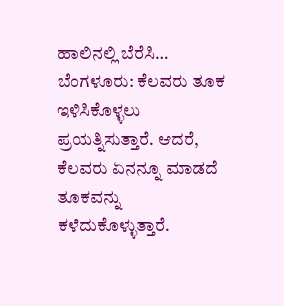ಹಾಲಿನಲ್ಲಿ ಬೆರೆಸಿ…
ಬೆಂಗಳೂರು: ಕೆಲವರು ತೂಕ ಇಳಿಸಿಕೊಳ್ಳಲು ಪ್ರಯತ್ನಿಸುತ್ತಾರೆ. ಆದರೆ, ಕೆಲವರು ಏನನ್ನೂ ಮಾಡದೆ ತೂಕವನ್ನು ಕಳೆದುಕೊಳ್ಳುತ್ತಾರೆ.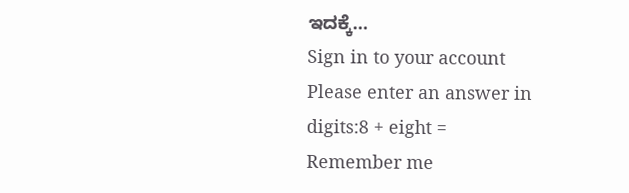ಇದಕ್ಕೆ…
Sign in to your account
Please enter an answer in digits:8 + eight =
Remember me